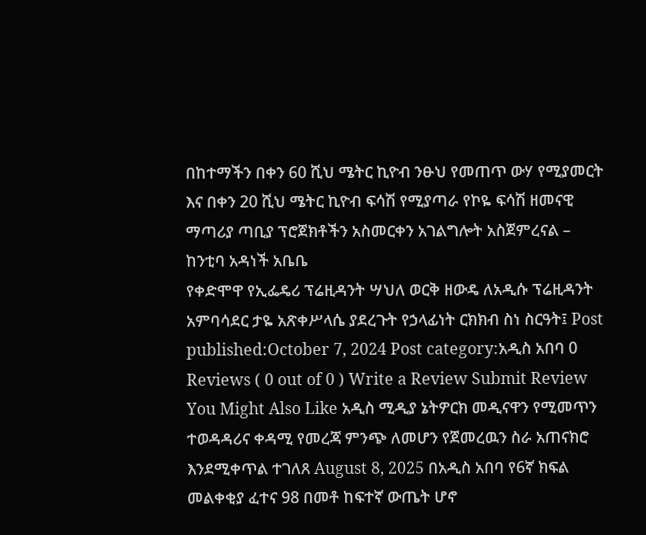በከተማችን በቀን 60 ሺህ ሜትር ኪዮብ ንፁህ የመጠጥ ውሃ የሚያመርት እና በቀን 20 ሺህ ሜትር ኪዮብ ፍሳሽ የሚያጣራ የኮዬ ፍሳሽ ዘመናዊ ማጣሪያ ጣቢያ ፕሮጀክቶችን አስመርቀን አገልግሎት አስጀምረናል – ከንቲባ አዳነች አቤቤ
የቀድሞዋ የኢፌዴሪ ፕሬዚዳንት ሣህለ ወርቅ ዘውዴ ለአዲሱ ፕሬዚዳንት አምባሳደር ታዬ አጽቀሥላሴ ያደረጉት የኃላፊነት ርክክብ ስነ ስርዓት፤ Post published:October 7, 2024 Post category:አዲስ አበባ 0 Reviews ( 0 out of 0 ) Write a Review Submit Review You Might Also Like አዲስ ሚዲያ ኔትዎርክ መዲናዋን የሚመጥን ተወዳዳሪና ቀዳሚ የመረጃ ምንጭ ለመሆን የጀመረዉን ስራ አጠናክሮ እንደሚቀጥል ተገለጸ August 8, 2025 በአዲስ አበባ የ6ኛ ክፍል መልቀቂያ ፈተና 98 በመቶ ከፍተኛ ውጤት ሆኖ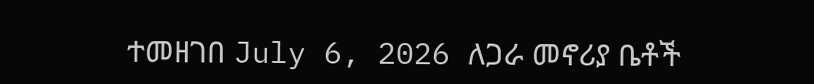ተመዘገበ July 6, 2026 ለጋራ መኖሪያ ቤቶች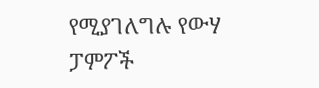የሚያገለግሉ የውሃ ፓምፖች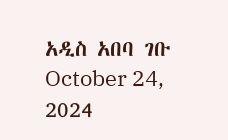አዲስ አበባ ገቡ October 24, 2024